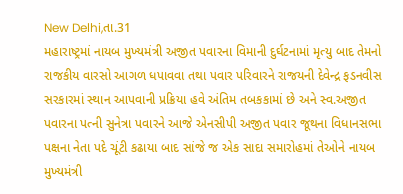New Delhi,તા.31
મહારાષ્ટ્રમાં નાયબ મુખ્યમંત્રી અજીત પવારના વિમાની દુર્ઘટનામાં મૃત્યુ બાદ તેમનો રાજકીય વારસો આગળ ધપાવવા તથા પવાર પરિવારને રાજયની દેવેન્દ્ર ફડનવીસ સરકારમાં સ્થાન આપવાની પ્રક્રિયા હવે અંતિમ તબકકામાં છે અને સ્વ.અજીત પવારના પત્ની સુનેત્રા પવારને આજે એનસીપી અજીત પવાર જૂથના વિધાનસભા પક્ષના નેતા પદે ચૂંટી કઢાયા બાદ સાંજે જ એક સાદા સમારોહમાં તેઓને નાયબ મુખ્યમંત્રી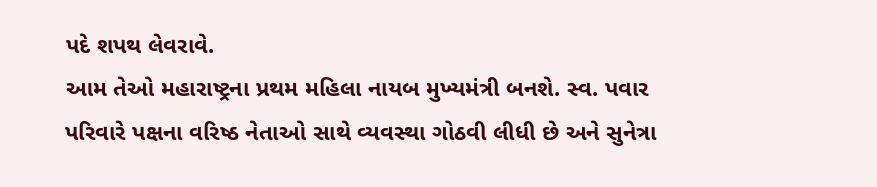પદે શપથ લેવરાવે.
આમ તેઓ મહારાષ્ટ્રના પ્રથમ મહિલા નાયબ મુખ્યમંત્રી બનશે. સ્વ. પવાર પરિવારે પક્ષના વરિષ્ઠ નેતાઓ સાથે વ્યવસ્થા ગોઠવી લીધી છે અને સુનેત્રા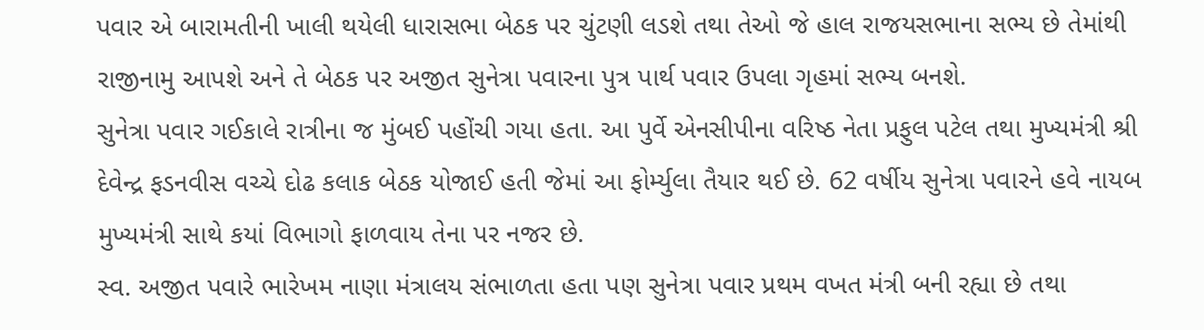પવાર એ બારામતીની ખાલી થયેલી ધારાસભા બેઠક પર ચુંટણી લડશે તથા તેઓ જે હાલ રાજયસભાના સભ્ય છે તેમાંથી રાજીનામુ આપશે અને તે બેઠક પર અજીત સુનેત્રા પવારના પુત્ર પાર્થ પવાર ઉપલા ગૃહમાં સભ્ય બનશે.
સુનેત્રા પવાર ગઈકાલે રાત્રીના જ મુંબઈ પહોંચી ગયા હતા. આ પુર્વે એનસીપીના વરિષ્ઠ નેતા પ્રફુલ પટેલ તથા મુખ્યમંત્રી શ્રી દેવેન્દ્ર ફડનવીસ વચ્ચે દોઢ કલાક બેઠક યોજાઈ હતી જેમાં આ ફોર્મ્યુલા તૈયાર થઈ છે. 62 વર્ષીય સુનેત્રા પવારને હવે નાયબ મુખ્યમંત્રી સાથે કયાં વિભાગો ફાળવાય તેના પર નજર છે.
સ્વ. અજીત પવારે ભારેખમ નાણા મંત્રાલય સંભાળતા હતા પણ સુનેત્રા પવાર પ્રથમ વખત મંત્રી બની રહ્યા છે તથા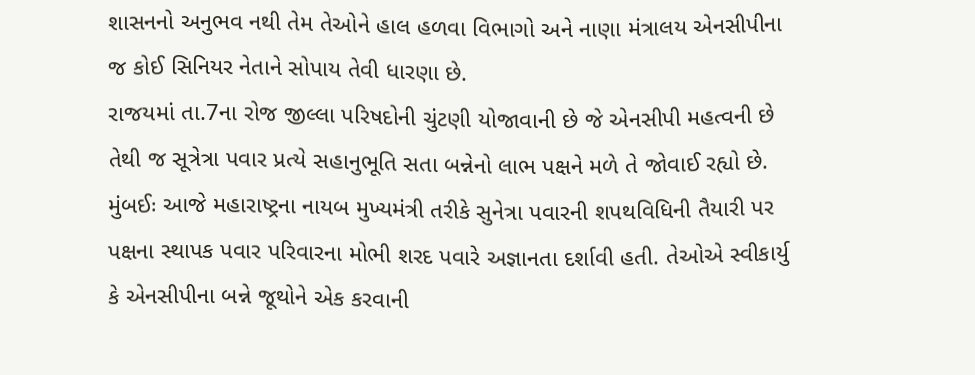શાસનનો અનુભવ નથી તેમ તેઓને હાલ હળવા વિભાગો અને નાણા મંત્રાલય એનસીપીના જ કોઈ સિનિયર નેતાને સોપાય તેવી ધારણા છે.
રાજયમાં તા.7ના રોજ જીલ્લા પરિષદોની ચુંટણી યોજાવાની છે જે એનસીપી મહત્વની છે તેથી જ સૂત્રેત્રા પવાર પ્રત્યે સહાનુભૂતિ સતા બન્નેનો લાભ પક્ષને મળે તે જોવાઈ રહ્યો છે.
મુંબઈઃ આજે મહારાષ્ટ્રના નાયબ મુખ્યમંત્રી તરીકે સુનેત્રા પવારની શપથવિધિની તૈયારી પર પક્ષના સ્થાપક પવાર પરિવારના મોભી શરદ પવારે અજ્ઞાનતા દર્શાવી હતી. તેઓએ સ્વીકાર્યુ કે એનસીપીના બન્ને જૂથોને એક કરવાની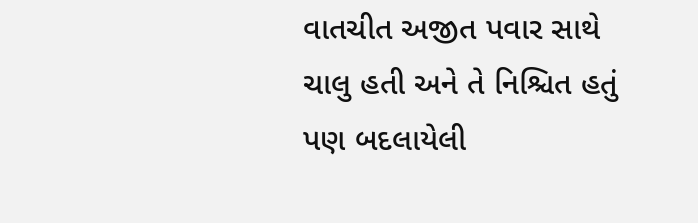વાતચીત અજીત પવાર સાથે ચાલુ હતી અને તે નિશ્ચિત હતું પણ બદલાયેલી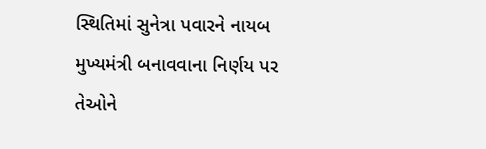સ્થિતિમાં સુનેત્રા પવારને નાયબ મુખ્યમંત્રી બનાવવાના નિર્ણય પર તેઓને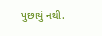પુછાયું નથી.